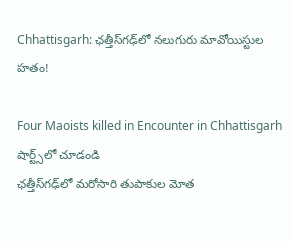Chhattisgarh: ఛ‌త్తీస్‌గ‌ఢ్‌లో న‌లుగురు మావోయిస్టుల హ‌తం!

Four Maoists killed in Encounter in Chhattisgarh
షార్ట్స్‌లో చూడండి
ఛ‌త్తీస్‌గ‌ఢ్‌లో మ‌రోసారి తుపాకుల మోత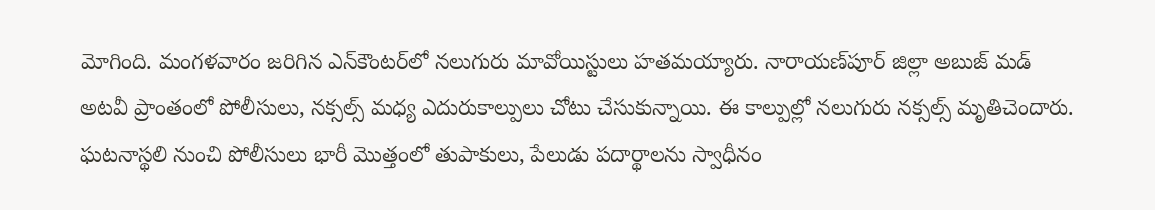మోగింది. మంగ‌ళ‌వారం జ‌రిగిన ఎన్‌కౌంట‌ర్‌లో న‌లుగురు మావోయిస్టులు హ‌తమ‌య్యారు. నారాయ‌ణ్‌పూర్ జిల్లా అబుజ్ మ‌డ్ అట‌వీ ప్రాంతంలో పోలీసులు, న‌క్స‌ల్స్ మ‌ధ్య ఎదురుకాల్పులు చోటు చేసుకున్నాయి. ఈ కాల్పుల్లో న‌లుగురు న‌క్స‌ల్స్ మృతిచెందారు. ఘ‌ట‌నాస్థ‌లి నుంచి పోలీసులు భారీ మొత్తంలో తుపాకులు, పేలుడు ప‌దార్థాల‌ను స్వాధీనం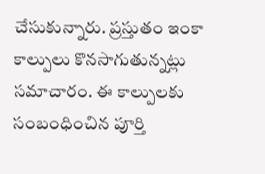చేసుకున్నారు. ప్ర‌స్తుతం ఇంకా కాల్పులు కొన‌సాగుతున్న‌ట్లు స‌మాచారం. ఈ కాల్పుల‌కు సంబంధించిన పూర్తి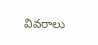వివ‌రాలు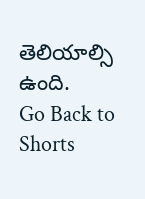తెలియాల్సి ఉంది.
Go Back to Shorts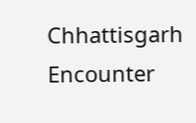Chhattisgarh
Encounter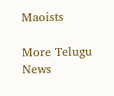Maoists

More Telugu News